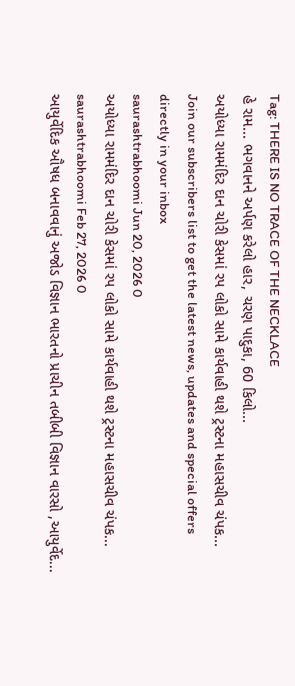Tag: THERE IS NO TRACE OF THE NECKLACE
હે રામ... ભગવાનને અર્પણ કરેલો હાર, ચરણ પાદુકા, 60 કિલો...
અયોધ્યા રામમંદિર દાન ચોરી કેસમાં રપ લોકો સામે કાર્યવાહી થશે ટ્રસ્ટના મહાસચીવ ચંપક...
Join our subscribers list to get the latest news, updates and special offers directly in your inbox
saurashtrabhoomi Jun 20, 2026 0
અયોધ્યા રામમંદિર દાન ચોરી કેસમાં રપ લોકો સામે કાર્યવાહી થશે ટ્રસ્ટના મહાસચીવ ચંપક...
saurashtrabhoomi Feb 27, 2026 0
આયુર્વેદિક ઔષધ બનાવવાનું અજોડ વિજ્ઞાન ભારતનો પ્રાચીન તબીબી વિજ્ઞાન વારસો ,આયુર્વેદ...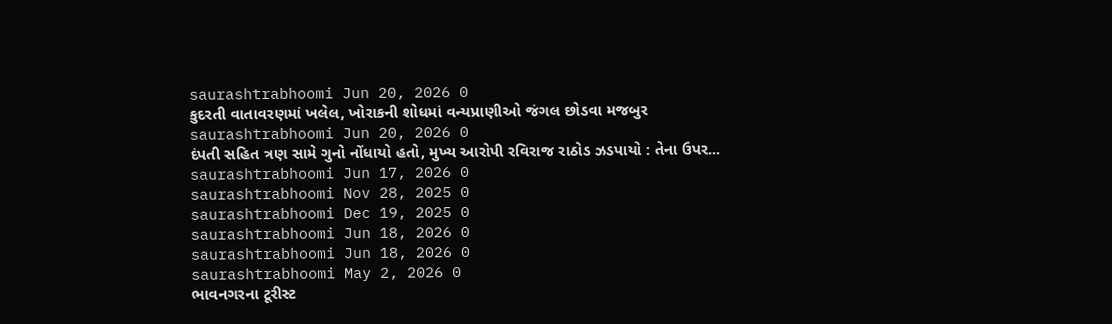saurashtrabhoomi Jun 20, 2026 0
કુદરતી વાતાવરણમાં ખલેલ, ખોરાકની શોધમાં વન્યપ્રાણીઓ જંગલ છોડવા મજબુર
saurashtrabhoomi Jun 20, 2026 0
દંપતી સહિત ત્રણ સામે ગુનો નોંધાયો હતો, મુખ્ય આરોપી રવિરાજ રાઠોડ ઝડપાયો : તેના ઉપર...
saurashtrabhoomi Jun 17, 2026 0
saurashtrabhoomi Nov 28, 2025 0
saurashtrabhoomi Dec 19, 2025 0
saurashtrabhoomi Jun 18, 2026 0
saurashtrabhoomi Jun 18, 2026 0
saurashtrabhoomi May 2, 2026 0
ભાવનગરના ટૂરીસ્ટ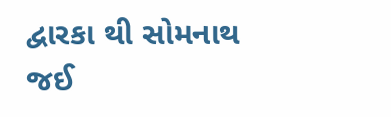દ્વારકા થી સોમનાથ જઈ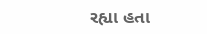રહ્યા હતા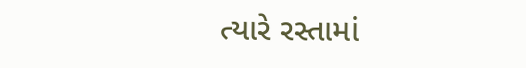ત્યારે રસ્તામાં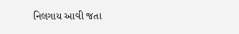નિલગાય આવી જતા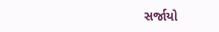સર્જાયો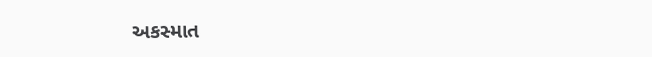અકસ્માત